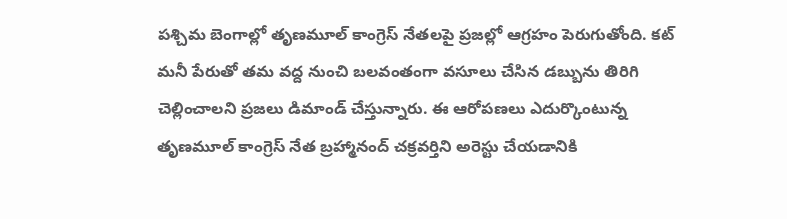పశ్చిమ బెంగాల్లో తృణమూల్ కాంగ్రెస్ నేతలపై ప్రజల్లో ఆగ్రహం పెరుగుతోంది. కట్ మనీ పేరుతో తమ వద్ద నుంచి బలవంతంగా వసూలు చేసిన డబ్బును తిరిగి చెల్లించాలని ప్రజలు డిమాండ్ చేస్తున్నారు. ఈ ఆరోపణలు ఎదుర్కొంటున్న తృణమూల్ కాంగ్రెస్ నేత బ్రహ్మానంద్ చక్రవర్తిని అరెస్టు చేయడానికి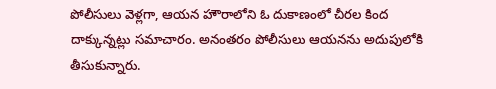పోలీసులు వెళ్లగా, ఆయన హౌరాలోని ఓ దుకాణంలో చీరల కింద దాక్కున్నట్లు సమాచారం. అనంతరం పోలీసులు ఆయనను అదుపులోకి తీసుకున్నారు.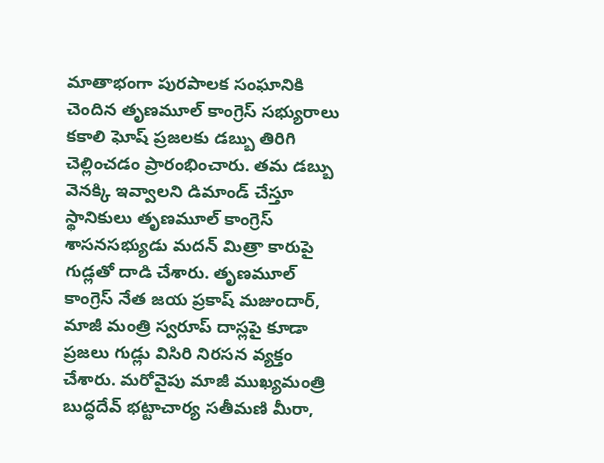మాతాభంగా పురపాలక సంఘానికి చెందిన తృణమూల్ కాంగ్రెస్ సభ్యురాలు కకాలి ఘోష్ ప్రజలకు డబ్బు తిరిగి చెల్లించడం ప్రారంభించారు. తమ డబ్బు వెనక్కి ఇవ్వాలని డిమాండ్ చేస్తూ స్థానికులు తృణమూల్ కాంగ్రెస్ శాసనసభ్యుడు మదన్ మిత్రా కారుపై గుడ్లతో దాడి చేశారు. తృణమూల్ కాంగ్రెస్ నేత జయ ప్రకాష్ మజుందార్, మాజీ మంత్రి స్వరూప్ దాస్లపై కూడా ప్రజలు గుడ్లు విసిరి నిరసన వ్యక్తం చేశారు. మరోవైపు మాజీ ముఖ్యమంత్రి బుద్ధదేవ్ భట్టాచార్య సతీమణి మీరా,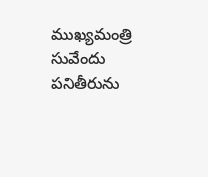ముఖ్యమంత్రి సువేందు పనితీరును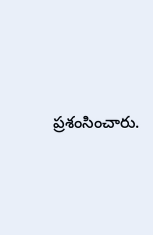ప్రశంసించారు.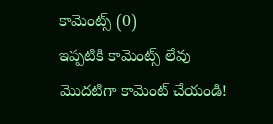కామెంట్స్ (0)
ఇప్పటికి కామెంట్స్ లేవు
మొదటిగా కామెంట్ చేయండి!